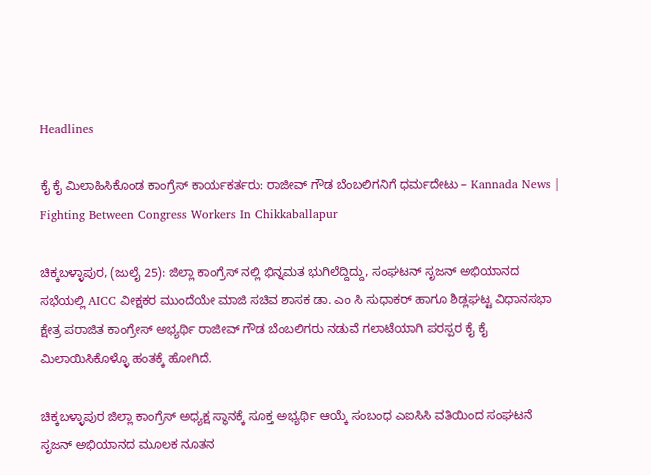Headlines

ಕೈ ಕೈ ಮಿಲಾಹಿಸಿಕೊಂಡ ಕಾಂಗ್ರೆಸ್ ಕಾರ್ಯಕರ್ತರು: ರಾಜೀವ್ ಗೌಡ ಬೆಂಬಲಿಗನಿಗೆ ಧರ್ಮದೇಟು – Kannada News | Fighting Between Congress Workers In Chikkaballapur

ಚಿಕ್ಕಬಳ್ಳಾಪುರ, (ಜುಲೈ 25): ಜಿಲ್ಲಾ ಕಾಂಗ್ರೆಸ್ ನಲ್ಲಿ ಭಿನ್ನಮತ ಭುಗಿಲೆದ್ದಿದ್ದು, ಸಂಘಟನ್ ಸೃಜನ್ ಅಭಿಯಾನದ ಸಭೆಯಲ್ಲಿ AICC ವೀಕ್ಷಕರ ಮುಂದೆಯೇ ಮಾಜಿ ಸಚಿವ ಶಾಸಕ ಡಾ. ಎಂ ಸಿ ಸುಧಾಕರ್ ಹಾಗೂ ಶಿಡ್ಲಘಟ್ಟ ವಿಧಾನಸಭಾ ಕ್ಷೇತ್ರ ಪರಾಜಿತ ಕಾಂಗ್ರೇಸ್ ಅಭ್ಯರ್ಥಿ ರಾಜೀವ್ ಗೌಡ ಬೆಂಬಲಿಗರು ನಡುವೆ ಗಲಾಟೆಯಾಗಿ ಪರಸ್ಪರ ಕೈ ಕೈ ಮಿಲಾಯಿಸಿಕೊಳ್ಳೊ ಹಂತಕ್ಕೆ ಹೋಗಿದೆ.

ಚಿಕ್ಕಬಳ್ಳಾಪುರ ಜಿಲ್ಲಾ ಕಾಂಗ್ರೆಸ್ ಅಧ್ಯಕ್ಷ ಸ್ಥಾನಕ್ಕೆ ಸೂಕ್ತ ಅಭ್ಯರ್ಥಿ ಆಯ್ಕೆ ಸಂಬಂಧ ಎಐಸಿಸಿ ವತಿಯಿಂದ ಸಂಘಟನೆ ಸೃಜನ್ ಅಭಿಯಾನದ ಮೂಲಕ ನೂತನ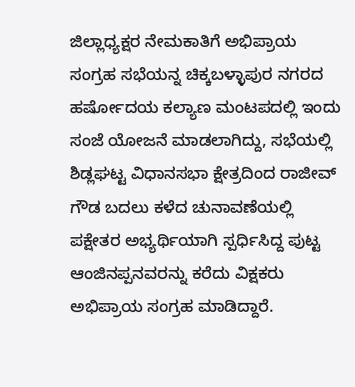ಜಿಲ್ಲಾಧ್ಯಕ್ಷರ ನೇಮಕಾತಿಗೆ ಅಭಿಪ್ರಾಯ ಸಂಗ್ರಹ ಸಭೆಯನ್ನ ಚಿಕ್ಕಬಳ್ಳಾಪುರ ನಗರದ ಹರ್ಷೋದಯ ಕಲ್ಯಾಣ ಮಂಟಪದಲ್ಲಿ ಇಂದು ಸಂಜೆ ಯೋಜನೆ ಮಾಡಲಾಗಿದ್ದು, ಸಭೆಯಲ್ಲಿ ಶಿಡ್ಲಘಟ್ಟ ವಿಧಾನಸಭಾ ಕ್ಷೇತ್ರದಿಂದ ರಾಜೀವ್ ಗೌಡ ಬದಲು ಕಳೆದ ಚುನಾವಣೆಯಲ್ಲಿ ಪಕ್ಷೇತರ ಅಭ್ಯರ್ಥಿಯಾಗಿ ಸ್ಪರ್ಧಿಸಿದ್ದ ಪುಟ್ಟ ಆಂಜಿನಪ್ಪನವರನ್ನು ಕರೆದು ವಿಕ್ಷಕರು ಅಭಿಪ್ರಾಯ ಸಂಗ್ರಹ ಮಾಡಿದ್ದಾರೆ.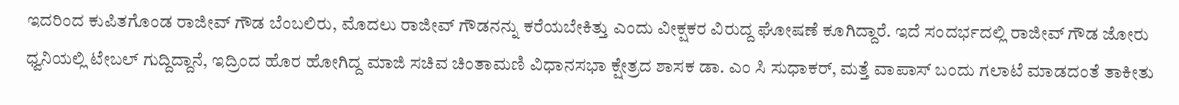ಇದರಿಂದ ಕುಪಿತಗೊಂಡ ರಾಜೀವ್ ಗೌಡ ಬೆಂಬಲಿರು, ಮೊದಲು ರಾಜೀವ್ ಗೌಡನನ್ನು ಕರೆಯಬೇಕಿತ್ತು ಎಂದು ವೀಕ್ಷಕರ ವಿರುದ್ದ ಘೋಷಣೆ ಕೂಗಿದ್ದಾರೆ. ಇದೆ ಸಂದರ್ಭದಲ್ಲಿ ರಾಜೀವ್ ಗೌಡ ಜೋರು ಧ್ವನಿಯಲ್ಲಿ ಟೇಬಲ್ ಗುದ್ದಿದ್ದಾನೆ, ಇದ್ರಿಂದ ಹೊರ ಹೋಗಿದ್ದ ಮಾಜಿ ಸಚಿವ ಚಿಂತಾಮಣಿ ವಿಧಾನಸಭಾ ಕ್ಷೇತ್ರದ ಶಾಸಕ ಡಾ. ಎಂ ಸಿ ಸುಧಾಕರ್, ಮತ್ತೆ ವಾಪಾಸ್ ಬಂದು ಗಲಾಟೆ ಮಾಡದಂತೆ ತಾಕೀತು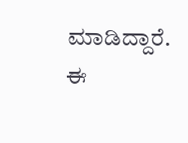ಮಾಡಿದ್ದಾರೆ.
ಈ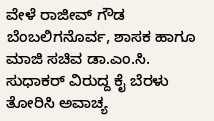ವೇಳೆ ರಾಜೀವ್ ಗೌಡ ಬೆಂಬಲಿಗನೊರ್ವ, ಶಾಸಕ ಹಾಗೂ ಮಾಜಿ ಸಚಿವ ಡಾ.ಎಂ.ಸಿ. ಸುಧಾಕರ್ ವಿರುದ್ದ ಕೈ ಬೆರಳು ತೋರಿಸಿ ಅವಾಚ್ಯ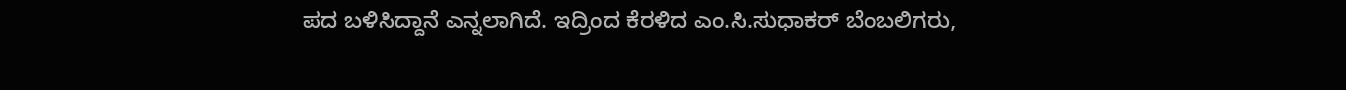ಪದ ಬಳಿಸಿದ್ದಾನೆ ಎನ್ನಲಾಗಿದೆ. ಇದ್ರಿಂದ ಕೆರಳಿದ ಎಂ.ಸಿ.ಸುಧಾಕರ್ ಬೆಂಬಲಿಗರು,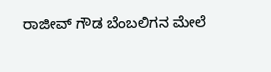ರಾಜೀವ್ ಗೌಡ ಬೆಂಬಲಿಗನ ಮೇಲೆ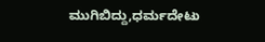ಮುಗಿಬಿದ್ದು,ಧರ್ಮದೇಟು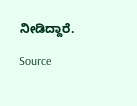ನೀಡಿದ್ದಾರೆ.

Source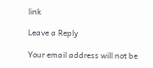link

Leave a Reply

Your email address will not be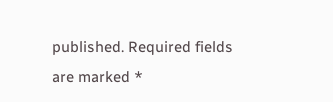published. Required fields are marked *